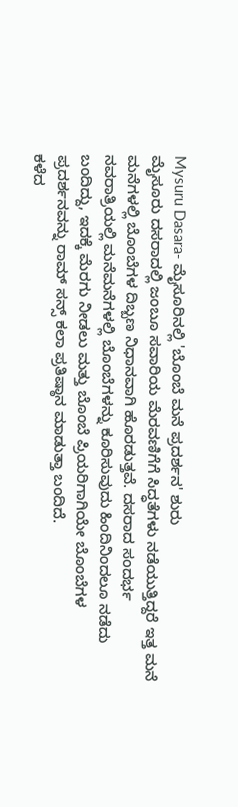Mysuru Dasara- ಮೈಸೂರಿನಲ್ಲಿ 'ಬೊಂಬೆ ಮನೆ ಪ್ರದರ್ಶನ' ಶುರು
ಮೈಸೂರು ದಸರಾದಲ್ಲಿ ಜಂಬೂ ಸವಾರಿಯ ಮೆರವಣಿಗೆಗೆ ಸಿದ್ಧತೆಗಳು ನಡೆಯುತ್ತಿದ್ದರೆ ಇತ್ತ ಮನೆ ಮನೆಗಳಲ್ಲಿ ಬೊಂಬೆಗಳ ದಿಬ್ಬಣ ನಿಧಾನವಾಗಿ ಹೊರಡುತ್ತವೆ. ದಸರಾದ ಸಂದರ್ಭ ನವರಾತ್ರಿಯಲ್ಲಿ ಮನೆಮನೆಗಳಲ್ಲಿ ಬೊಂಬೆಗಳನ್ನು ಕೂರಿಸುವುದು ಹಿಂದಿನಿಂದಲೂ ನಡೆದು ಬಂದಿದ್ದು, ಇದಕ್ಕೆ ಮೆರಗು ನೀಡಲು ಮತ್ತು ಬೊಂಬೆ ಪ್ರಿಯರಿಗಾಗಿಯೇ ಬೊಂಬೆಗಳ ಪ್ರದರ್ಶನವನ್ನು ರಾಮ್ ಸನ್ಸ್ ಕಲಾ ಪ್ರತಿಷ್ಠಾನ ಮಾಡುತ್ತಾ ಬಂದಿದೆ.
ಕಳೆದ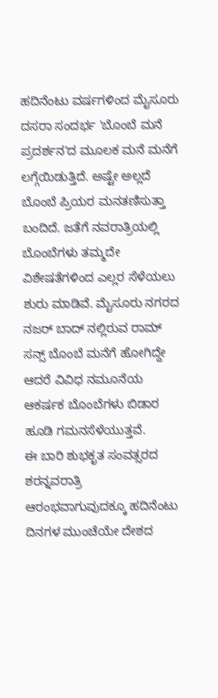ಹದಿನೆಂಟು ವರ್ಷಗಳಿಂದ ಮೈಸೂರು ದಸರಾ ಸಂದರ್ಭ 'ಬೊಂಬೆ ಮನೆ ಪ್ರದರ್ಶನ'ದ ಮೂಲಕ ಮನೆ ಮನೆಗೆ ಲಗ್ಗೆಯಿಡುತ್ತಿದೆ. ಅಷ್ಟೇ ಅಲ್ಲದೆ ಬೊಂಬೆ ಪ್ರಿಯರ ಮನತಣಿಸುತ್ತಾ ಬಂದಿದೆ. ಜತೆಗೆ ನವರಾತ್ರಿಯಲ್ಲಿ ಬೊಂಬೆಗಳು ತಮ್ಮದೇ ವಿಶೇಷತೆಗಳಿಂದ ಎಲ್ಲರ ಸೆಳೆಯಲು ಶುರು ಮಾಡಿವೆ. ಮೈಸೂರು ನಗರದ ನಜರ್ ಬಾದ್ ನಲ್ಲಿರುವ ರಾಮ್ ಸನ್ಸ್ ಬೊಂಬೆ ಮನೆಗೆ ಹೋಗಿದ್ದೇ ಆದರೆ ವಿವಿಧ ನಮೂನೆಯ ಆಕರ್ಷಕ ಬೊಂಬೆಗಳು ಬಿಡಾರ ಹೂಡಿ ಗಮನಸೆಳೆಯುತ್ತವೆ.
ಈ ಬಾರಿ ಶುಭಕೃತ ಸಂವತ್ಸರದ ಶರನ್ನವರಾತ್ರಿ ಆರಂಭವಾಗುವುದಕ್ಕೂ ಹದಿನೆಂಟು ದಿನಗಳ ಮುಂಚೆಯೇ ದೇಶದ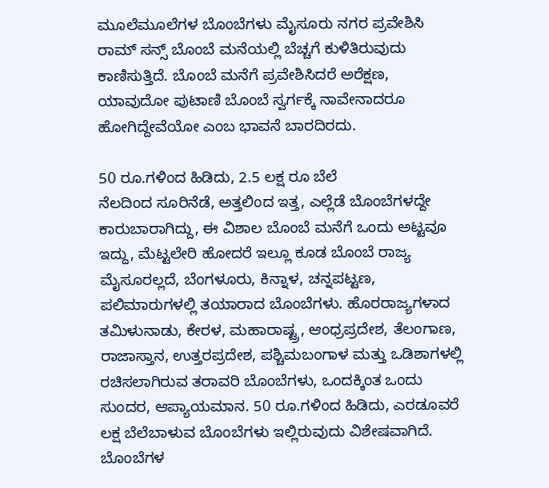ಮೂಲೆಮೂಲೆಗಳ ಬೊಂಬೆಗಳು ಮೈಸೂರು ನಗರ ಪ್ರವೇಶಿಸಿ ರಾಮ್ ಸನ್ಸ್ ಬೊಂಬೆ ಮನೆಯಲ್ಲಿ ಬೆಚ್ಚಗೆ ಕುಳಿತಿರುವುದು ಕಾಣಿಸುತ್ತಿದೆ. ಬೊಂಬೆ ಮನೆಗೆ ಪ್ರವೇಶಿಸಿದರೆ ಅರೆಕ್ಷಣ, ಯಾವುದೋ ಪುಟಾಣಿ ಬೊಂಬೆ ಸ್ವರ್ಗಕ್ಕೆ ನಾವೇನಾದರೂ ಹೋಗಿದ್ದೇವೆಯೋ ಎಂಬ ಭಾವನೆ ಬಾರದಿರದು.

50 ರೂ.ಗಳಿಂದ ಹಿಡಿದು, 2.5 ಲಕ್ಷ ರೂ ಬೆಲೆ
ನೆಲದಿಂದ ಸೂರಿನೆಡೆ, ಅತ್ತಲಿಂದ ಇತ್ತ, ಎಲ್ಲೆಡೆ ಬೊಂಬೆಗಳದ್ದೇ ಕಾರುಬಾರಾಗಿದ್ದು, ಈ ವಿಶಾಲ ಬೊಂಬೆ ಮನೆಗೆ ಒಂದು ಅಟ್ಟವೂ ಇದ್ದು, ಮೆಟ್ಟಲೇರಿ ಹೋದರೆ ಇಲ್ಲೂ ಕೂಡ ಬೊಂಬೆ ರಾಜ್ಯ ಮೈಸೂರಲ್ಲದೆ, ಬೆಂಗಳೂರು, ಕಿನ್ನಾಳ, ಚನ್ನಪಟ್ಟಣ, ಪಲಿಮಾರುಗಳಲ್ಲಿ ತಯಾರಾದ ಬೊಂಬೆಗಳು. ಹೊರರಾಜ್ಯಗಳಾದ ತಮಿಳುನಾಡು, ಕೇರಳ, ಮಹಾರಾಷ್ಟ್ರ, ಆಂಧ್ರಪ್ರದೇಶ, ತೆಲಂಗಾಣ, ರಾಜಾಸ್ತಾನ, ಉತ್ತರಪ್ರದೇಶ, ಪಶ್ಚಿಮಬಂಗಾಳ ಮತ್ತು ಒಡಿಶಾಗಳಲ್ಲಿ ರಚಿಸಲಾಗಿರುವ ತರಾವರಿ ಬೊಂಬೆಗಳು, ಒಂದಕ್ಕಿಂತ ಒಂದು ಸುಂದರ, ಆಪ್ಯಾಯಮಾನ. 50 ರೂ.ಗಳಿಂದ ಹಿಡಿದು, ಎರಡೂವರೆ ಲಕ್ಷ ಬೆಲೆಬಾಳುವ ಬೊಂಬೆಗಳು ಇಲ್ಲಿರುವುದು ವಿಶೇಷವಾಗಿದೆ.
ಬೊಂಬೆಗಳ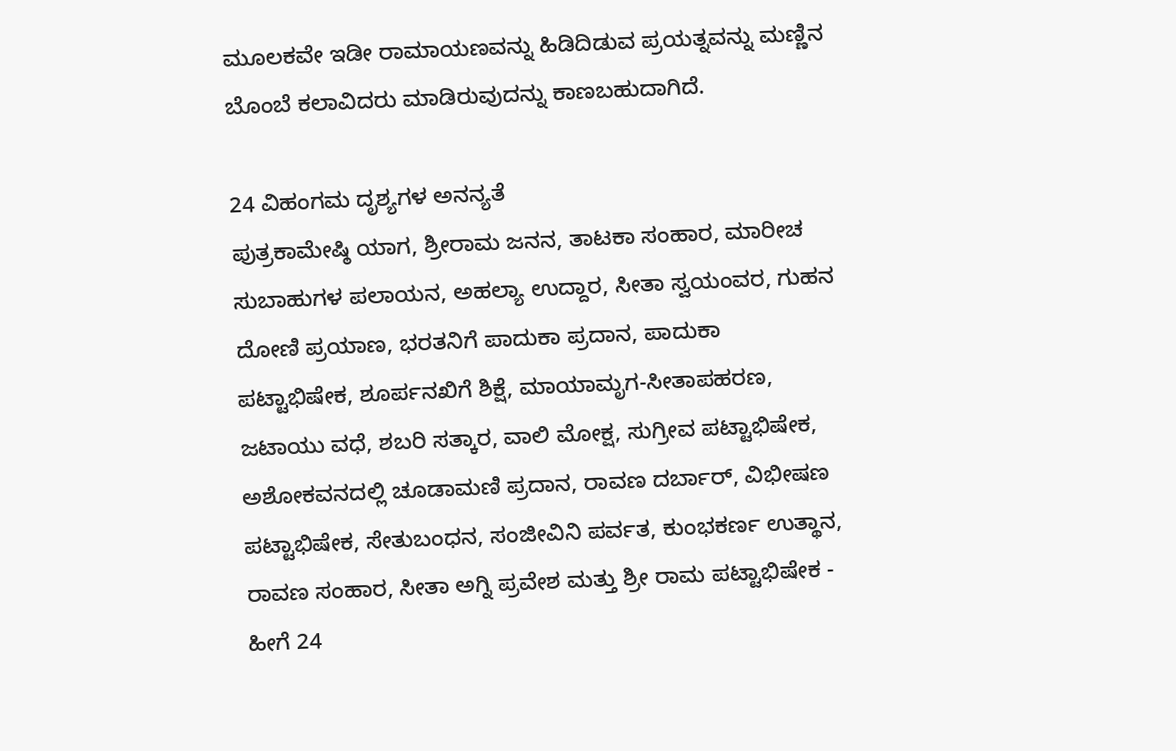ಮೂಲಕವೇ ಇಡೀ ರಾಮಾಯಣವನ್ನು ಹಿಡಿದಿಡುವ ಪ್ರಯತ್ನವನ್ನು ಮಣ್ಣಿನ ಬೊಂಬೆ ಕಲಾವಿದರು ಮಾಡಿರುವುದನ್ನು ಕಾಣಬಹುದಾಗಿದೆ.

24 ವಿಹಂಗಮ ದೃಶ್ಯಗಳ ಅನನ್ಯತೆ
ಪುತ್ರಕಾಮೇಷ್ಠಿ ಯಾಗ, ಶ್ರೀರಾಮ ಜನನ, ತಾಟಕಾ ಸಂಹಾರ, ಮಾರೀಚ ಸುಬಾಹುಗಳ ಪಲಾಯನ, ಅಹಲ್ಯಾ ಉದ್ದಾರ, ಸೀತಾ ಸ್ವಯಂವರ, ಗುಹನ ದೋಣಿ ಪ್ರಯಾಣ, ಭರತನಿಗೆ ಪಾದುಕಾ ಪ್ರದಾನ, ಪಾದುಕಾ ಪಟ್ಟಾಭಿಷೇಕ, ಶೂರ್ಪನಖಿಗೆ ಶಿಕ್ಷೆ, ಮಾಯಾಮೃಗ-ಸೀತಾಪಹರಣ, ಜಟಾಯು ವಧೆ, ಶಬರಿ ಸತ್ಕಾರ, ವಾಲಿ ಮೋಕ್ಷ, ಸುಗ್ರೀವ ಪಟ್ಟಾಭಿಷೇಕ, ಅಶೋಕವನದಲ್ಲಿ ಚೂಡಾಮಣಿ ಪ್ರದಾನ, ರಾವಣ ದರ್ಬಾರ್, ವಿಭೀಷಣ ಪಟ್ಟಾಭಿಷೇಕ, ಸೇತುಬಂಧನ, ಸಂಜೀವಿನಿ ಪರ್ವತ, ಕುಂಭಕರ್ಣ ಉತ್ಥಾನ, ರಾವಣ ಸಂಹಾರ, ಸೀತಾ ಅಗ್ನಿ ಪ್ರವೇಶ ಮತ್ತು ಶ್ರೀ ರಾಮ ಪಟ್ಟಾಭಿಷೇಕ - ಹೀಗೆ 24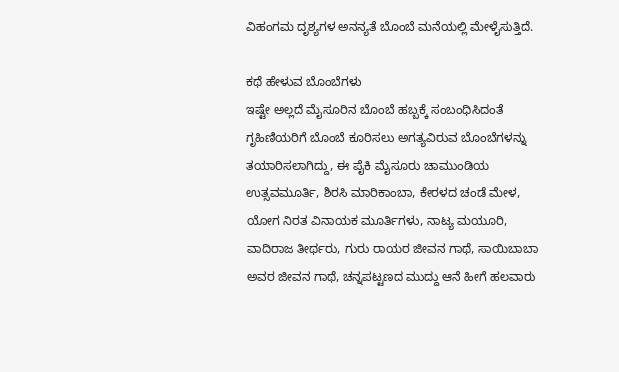ವಿಹಂಗಮ ದೃಶ್ಯಗಳ ಅನನ್ಯತೆ ಬೊಂಬೆ ಮನೆಯಲ್ಲಿ ಮೇಳೈಸುತ್ತಿದೆ.

ಕಥೆ ಹೇಳುವ ಬೊಂಬೆಗಳು
ಇಷ್ಟೇ ಅಲ್ಲದೆ ಮೈಸೂರಿನ ಬೊಂಬೆ ಹಬ್ಬಕ್ಕೆ ಸಂಬಂಧಿಸಿದಂತೆ ಗೃಹಿಣಿಯರಿಗೆ ಬೊಂಬೆ ಕೂರಿಸಲು ಅಗತ್ಯವಿರುವ ಬೊಂಬೆಗಳನ್ನು ತಯಾರಿಸಲಾಗಿದ್ದು, ಈ ಪೈಕಿ ಮೈಸೂರು ಚಾಮುಂಡಿಯ ಉತ್ಸವಮೂರ್ತಿ, ಶಿರಸಿ ಮಾರಿಕಾಂಬಾ, ಕೇರಳದ ಚಂಡೆ ಮೇಳ, ಯೋಗ ನಿರತ ವಿನಾಯಕ ಮೂರ್ತಿಗಳು, ನಾಟ್ಯ ಮಯೂರಿ, ವಾದಿರಾಜ ತೀರ್ಥರು, ಗುರು ರಾಯರ ಜೀವನ ಗಾಥೆ, ಸಾಯಿಬಾಬಾ ಅವರ ಜೀವನ ಗಾಥೆ, ಚನ್ನಪಟ್ಟಣದ ಮುದ್ದು ಆನೆ ಹೀಗೆ ಹಲವಾರು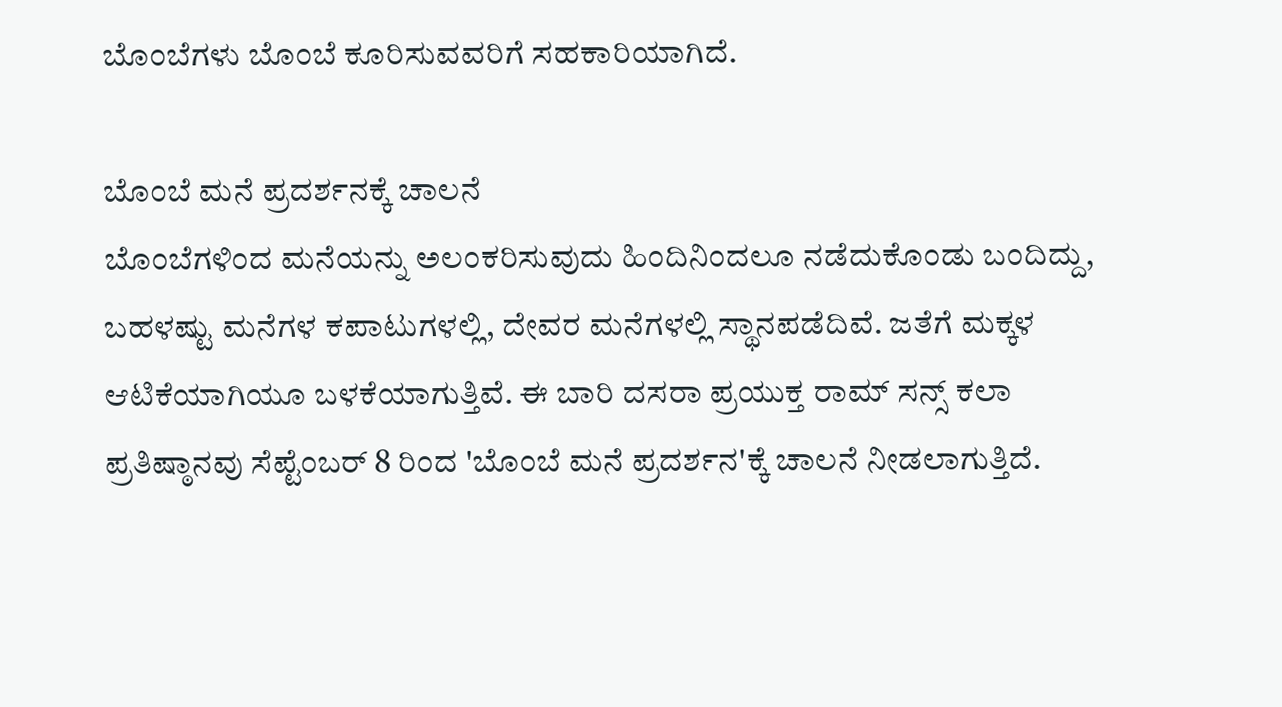ಬೊಂಬೆಗಳು ಬೊಂಬೆ ಕೂರಿಸುವವರಿಗೆ ಸಹಕಾರಿಯಾಗಿದೆ.

ಬೊಂಬೆ ಮನೆ ಪ್ರದರ್ಶನಕ್ಕೆ ಚಾಲನೆ
ಬೊಂಬೆಗಳಿಂದ ಮನೆಯನ್ನು ಅಲಂಕರಿಸುವುದು ಹಿಂದಿನಿಂದಲೂ ನಡೆದುಕೊಂಡು ಬಂದಿದ್ದು, ಬಹಳಷ್ಟು ಮನೆಗಳ ಕಪಾಟುಗಳಲ್ಲಿ, ದೇವರ ಮನೆಗಳಲ್ಲಿ ಸ್ಥಾನಪಡೆದಿವೆ. ಜತೆಗೆ ಮಕ್ಕಳ ಆಟಿಕೆಯಾಗಿಯೂ ಬಳಕೆಯಾಗುತ್ತಿವೆ. ಈ ಬಾರಿ ದಸರಾ ಪ್ರಯುಕ್ತ ರಾಮ್ ಸನ್ಸ್ ಕಲಾ ಪ್ರತಿಷ್ಠಾನವು ಸೆಪ್ಟೆಂಬರ್ 8 ರಿಂದ 'ಬೊಂಬೆ ಮನೆ ಪ್ರದರ್ಶನ'ಕ್ಕೆ ಚಾಲನೆ ನೀಡಲಾಗುತ್ತಿದೆ.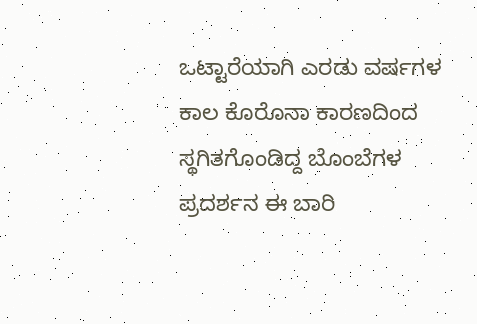ಒಟ್ಟಾರೆಯಾಗಿ ಎರಡು ವರ್ಷಗಳ ಕಾಲ ಕೊರೊನಾ ಕಾರಣದಿಂದ ಸ್ಥಗಿತಗೊಂಡಿದ್ದ ಬೊಂಬೆಗಳ ಪ್ರದರ್ಶನ ಈ ಬಾರಿ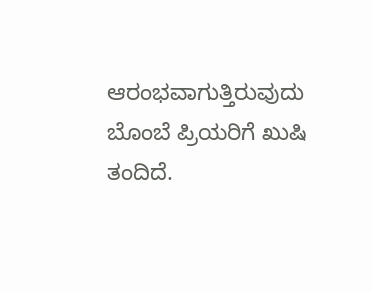ಆರಂಭವಾಗುತ್ತಿರುವುದು ಬೊಂಬೆ ಪ್ರಿಯರಿಗೆ ಖುಷಿ ತಂದಿದೆ.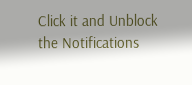Click it and Unblock the Notifications